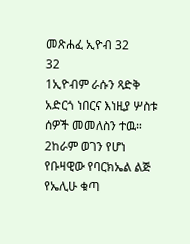መጽሐፈ ኢዮብ 32
32
1ኢዮብም ራሱን ጻድቅ አድርጎ ነበርና እነዚያ ሦስቱ ሰዎች መመለስን ተዉ። 2ከራም ወገን የሆነ የቡዛዊው የባርክኤል ልጅ የኤሊሁ ቁጣ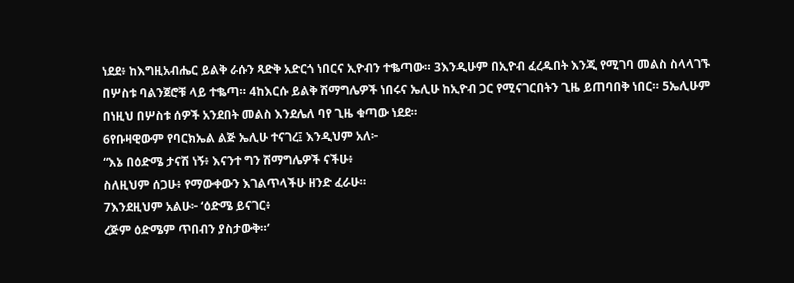ነደደ፥ ከእግዚአብሔር ይልቅ ራሱን ጻድቅ አድርጎ ነበርና ኢዮብን ተቈጣው። 3እንዲሁም በኢዮብ ፈረዱበት እንጂ የሚገባ መልስ ስላላገኙ በሦስቱ ባልንጀሮቹ ላይ ተቈጣ። 4ከእርሱ ይልቅ ሽማግሌዎች ነበሩና ኤሊሁ ከኢዮብ ጋር የሚናገርበትን ጊዜ ይጠባበቅ ነበር። 5ኤሊሁም በነዚህ በሦስቱ ሰዎች አንደበት መልስ እንደሌለ ባየ ጊዜ ቁጣው ነደደ።
6የቡዛዊውም የባርክኤል ልጅ ኤሊሁ ተናገረ፤ እንዲህም አለ፦
“እኔ በዕድሜ ታናሽ ነኝ፥ እናንተ ግን ሽማግሌዎች ናችሁ፥
ስለዚህም ሰጋሁ፥ የማውቀውን እገልጥላችሁ ዘንድ ፈራሁ።
7እንደዚህም አልሁ፦ ‘ዕድሜ ይናገር፥
ረጅም ዕድሜም ጥበብን ያስታውቅ።’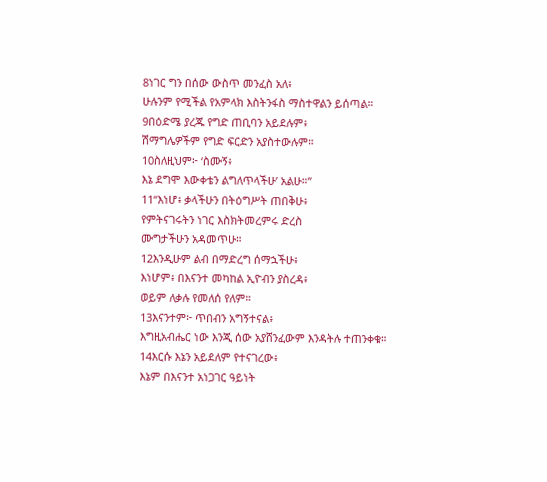8ነገር ግን በሰው ውስጥ መንፈስ አለ፥
ሁሉንም የሚችል የአምላክ እስትንፋስ ማስተዋልን ይሰጣል።
9በዕድሜ ያረጁ የግድ ጠቢባን አይደሉም፥
ሽማግሌዎችም የግድ ፍርድን አያስተውሉም።
10ስለዚህም፦ ‘ስሙኝ፥
እኔ ደግሞ እውቀቴን ልግለጥላችሁ’ አልሁ።”
11“እነሆ፥ ቃላችሁን በትዕግሥት ጠበቅሁ፥
የምትናገሩትን ነገር እስክትመረምሩ ድረስ
ሙግታችሁን አዳመጥሁ።
12እንዲሁም ልብ በማድረግ ሰማኋችሁ፥
እነሆም፥ በእናንተ መካከል ኢዮብን ያስረዳ፥
ወይም ለቃሉ የመለሰ የለም።
13እናንተም፦ ጥበብን አግኝተናል፥
እግዚአብሔር ነው እንጂ ሰው አያሸንፈውም እንዳትሉ ተጠንቀቁ።
14እርሱ እኔን አይደለም የተናገረው፥
እኔም በእናንተ አነጋገር ዓይነት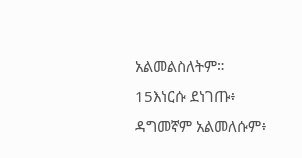አልመልስለትም።
15እነርሱ ደነገጡ፥ ዳግመኛም አልመለሱም፥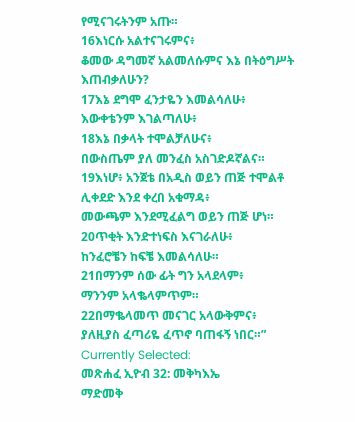የሚናገሩትንም አጡ።
16እነርሱ አልተናገሩምና፥
ቆመው ዳግመኛ አልመለሱምና እኔ በትዕግሥት እጠብቃለሁን?
17እኔ ደግሞ ፈንታዬን እመልሳለሁ፥
እውቀቴንም እገልጣለሁ፥
18እኔ በቃላት ተሞልቻለሁና፥
በውስጤም ያለ መንፈስ አስገድዶኛልና።
19እነሆ፥ አንጀቴ በአዲስ ወይን ጠጅ ተሞልቶ ሊቀደድ እንደ ቀረበ አቁማዳ፥
መውጫም እንደሚፈልግ ወይን ጠጅ ሆነ።
20ጥቂት እንድተነፍስ እናገራለሁ፥
ከንፈሮቼን ከፍቼ እመልሳለሁ።
21በማንም ሰው ፊት ግን አላደላም፥
ማንንም አላቈላምጥም።
22በማቈላመጥ መናገር አላውቅምና፥
ያለዚያስ ፈጣሪዬ ፈጥኖ ባጠፋኝ ነበር።”
Currently Selected:
መጽሐፈ ኢዮብ 32: መቅካእኤ
ማድመቅ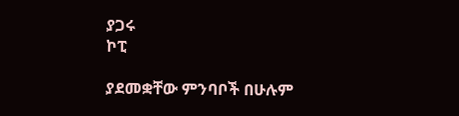ያጋሩ
ኮፒ

ያደመቋቸው ምንባቦች በሁሉም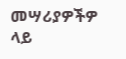መሣሪያዎችዎ ላይ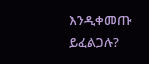እንዲቀመጡ ይፈልጋሉ?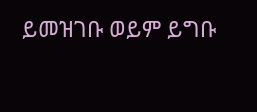ይመዝገቡ ወይም ይግቡ